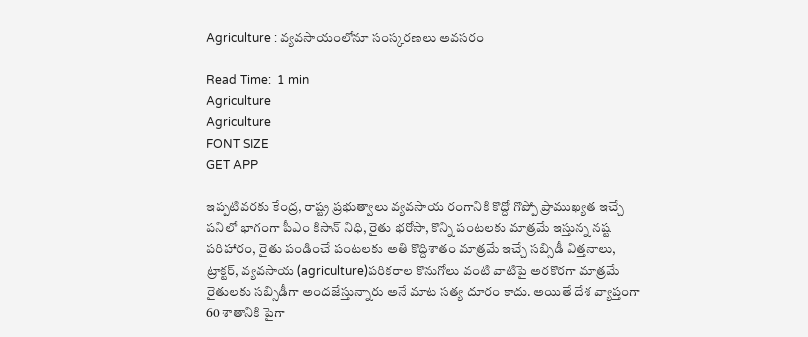Agriculture : వ్యవసాయంలోనూ సంస్కరణలు అవసరం

Read Time:  1 min
Agriculture
Agriculture
FONT SIZE
GET APP

ఇప్పటివరకు కేంద్ర, రాష్ట్ర ప్రభుత్వాలు వ్యవసాయ రంగానికి కొద్దో గొప్పో ప్రాముఖ్యత ఇచ్చే పనిలో భాగంగా పీఎం కిసాన్ నిధి, రైతు భరోసా, కొన్ని పంటలకు మాత్రమే ఇస్తున్న నష్ట పరిహారం, రైతు పండించే పంటలకు అతి కొద్దిశాతం మాత్రమే ఇచ్చే సబ్సిడీ విత్తనాలు, ట్రాక్టర్, వ్యవసాయ (agriculture)పరికరాల కొనుగోలు వంటి వాటిపై అరకొరగా మాత్రమే రైతులకు సబ్సిడీగా అందజేస్తున్నారు అనే మాట సత్య దూరం కాదు. అయితే దేశ వ్యాప్తంగా 60 శాతానికి పైగా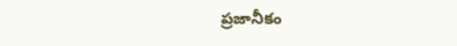ప్రజానీకం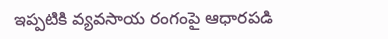ఇప్పటికి వ్యవసాయ రంగంపై ఆధారపడి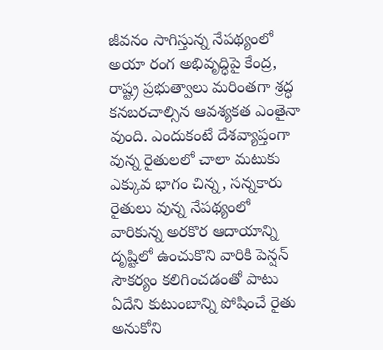జీవనం సాగిస్తున్న నేపథ్యంలో అయా రంగ అభివృద్ధిపై కేంద్ర, రాష్ట్ర ప్రభుత్వాలు మరింతగా శ్రద్ధ కనబరచాల్సిన ఆవశ్యకత ఎంతైనా వుంది. ఎందుకంటే దేశవ్యాప్తంగా వున్న రైతులలో చాలా మటుకు ఎక్కువ భాగం చిన్న, సన్నకారు రైతులు వున్న నేపథ్యంలో వారికున్న అరకొర ఆదాయాన్ని దృష్టిలో ఉంచుకొని వారికి పెన్షన్ సౌకర్యం కలిగించడంతో పాటు ఏదేని కుటుంబాన్ని పోషించే రైతు అనుకోని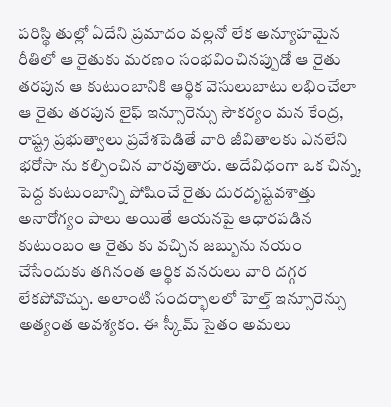పరిస్థి తుల్లో ఏదేని ప్రమాదం వల్లనో లేక అన్యూహమైన రీతిలో ఆ రైతుకు మరణం సంభవించినప్పుడో ఆ రైతు తరపున ఆ కుటుంబానికి ఆర్థిక వెసులుబాటు లభించేలా ఆ రైతు తరపున లైఫ్ ఇన్సూరెన్సు సౌకర్యం మన కేంద్ర, రాష్ట్ర ప్రభుత్వాలు ప్రవేశపెడితే వారి జీవితాలకు ఎనలేని భరోసా ను కల్పించిన వారవుతారు. అదేవిధంగా ఒక చిన్న, పెద్ద కుటుంబాన్ని పోషించే రైతు దురదృష్టవశాత్తు అనారోగ్యం పాలు అయితే ఆయనపై ఆధారపడిన కుటుంబం ఆ రైతు కు వచ్చిన జబ్బును నయం చేసేందుకు తగినంత ఆర్థిక వనరులు వారి దగ్గర లేకపోవొచ్చు. అలాంటి సందర్భాలలో హెల్త్ ఇన్సూరెన్సు అత్యంత అవశ్యకం. ఈ స్కీమ్ సైతం అమలు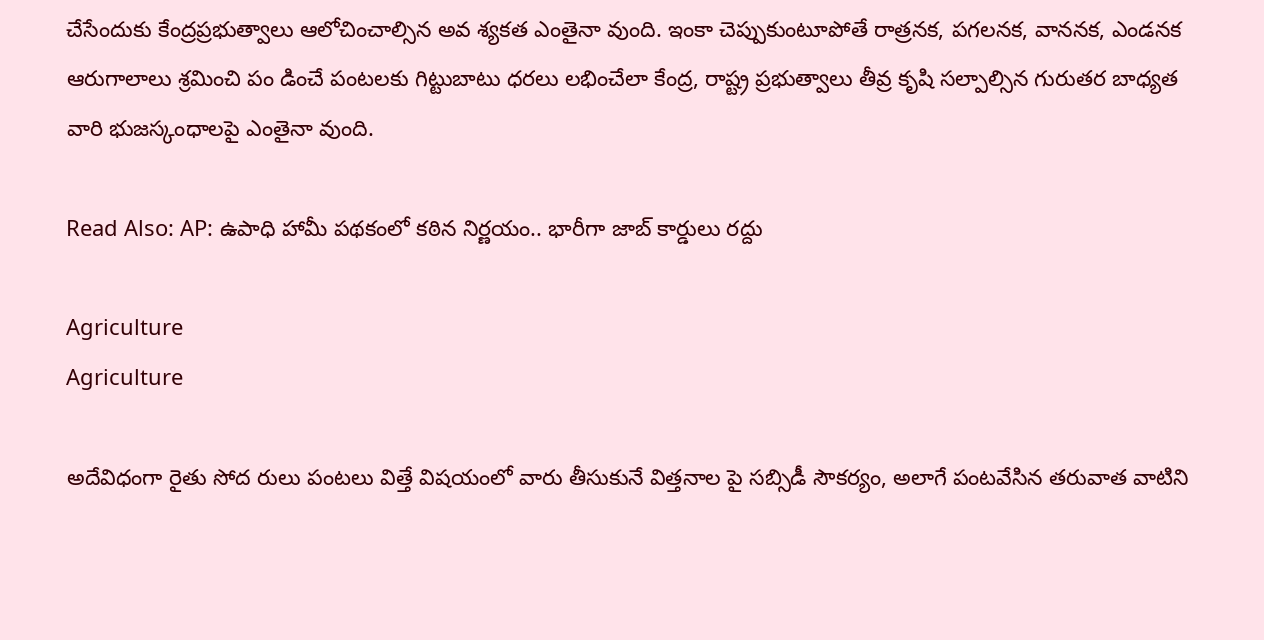చేసేందుకు కేంద్రప్రభుత్వాలు ఆలోచించాల్సిన అవ శ్యకత ఎంతైనా వుంది. ఇంకా చెప్పుకుంటూపోతే రాత్రనక, పగలనక, వాననక, ఎండనక ఆరుగాలాలు శ్రమించి పం డించే పంటలకు గిట్టుబాటు ధరలు లభించేలా కేంద్ర, రాష్ట్ర ప్రభుత్వాలు తీవ్ర కృషి సల్పాల్సిన గురుతర బాధ్యత వారి భుజస్కంధాలపై ఎంతైనా వుంది.

Read Also: AP: ఉపాధి హామీ పథకంలో కఠిన నిర్ణయం.. భారీగా జాబ్ కార్డులు రద్దు

Agriculture
Agriculture

అదేవిధంగా రైతు సోద రులు పంటలు విత్తే విషయంలో వారు తీసుకునే విత్తనాల పై సబ్సిడీ సౌకర్యం, అలాగే పంటవేసిన తరువాత వాటిని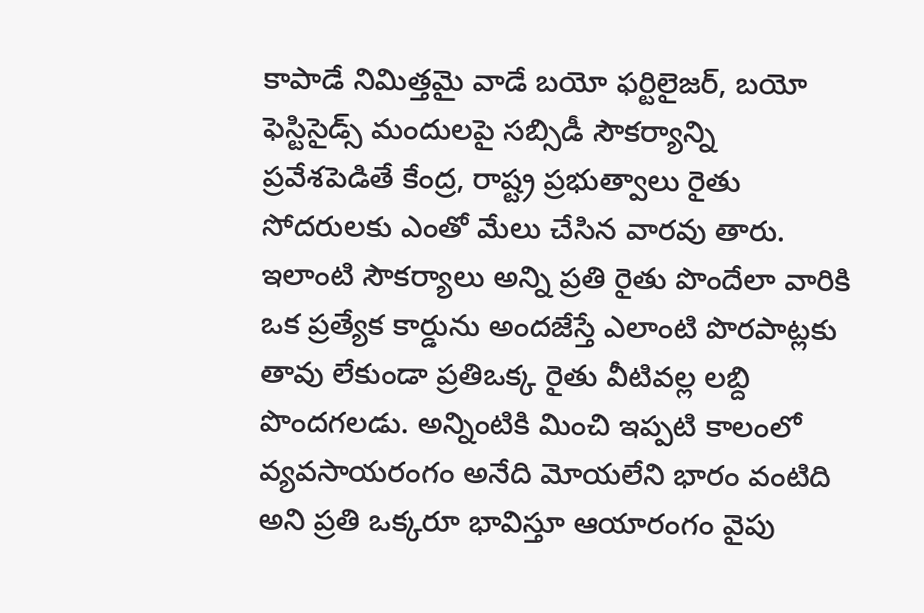కాపాడే నిమిత్తమై వాడే బయో ఫర్టిలైజర్, బయో ఫెస్టిసైడ్స్ మందులపై సబ్సిడీ సౌకర్యాన్ని ప్రవేశపెడితే కేంద్ర, రాష్ట్ర ప్రభుత్వాలు రైతు సోదరులకు ఎంతో మేలు చేసిన వారవు తారు. ఇలాంటి సౌకర్యాలు అన్ని ప్రతి రైతు పొందేలా వారికి ఒక ప్రత్యేక కార్డును అందజేస్తే ఎలాంటి పొరపాట్లకు తావు లేకుండా ప్రతిఒక్క రైతు వీటివల్ల లబ్ది పొందగలడు. అన్నింటికి మించి ఇప్పటి కాలంలో వ్యవసాయరంగం అనేది మోయలేని భారం వంటిది అని ప్రతి ఒక్కరూ భావిస్తూ ఆయారంగం వైపు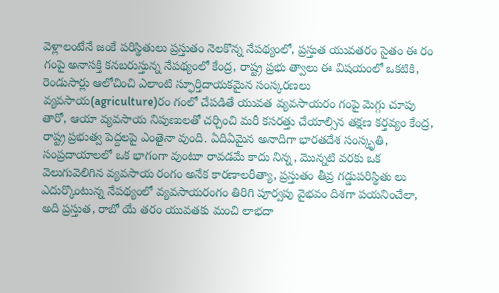వెళ్లాలంటేనే జంకే పరిస్థితులు ప్రస్తుతం నెలకొన్న నేపథ్యంలో, ప్రస్తుత యువతరం సైతం ఈ రం గంపై అనాసక్తి కనబరుస్తున్న నేపథ్యంలో కేంద్ర, రాష్ట్ర ప్రభు త్వాలు ఈ విషయంలో ఒకటికి, రెండుసార్లు ఆలోచించి ఎలాంటి స్ఫూర్తిదాయకమైన సంస్కరణలు వ్యవసాయ(agriculture)రం గంలో చేపడితే యువత వ్యవసాయరం గంపై మెగ్గు చూపు తారో, ఆయా వ్యవసాయ నిపుణులతో చర్చించి మరీ కసరత్తు చేయాల్సిన తక్షణ కర్తవ్యం కేంద్ర, రాష్ట్ర ప్రభుత్వ పెద్దలపై ఎంతైనా వుంది. ఏదిఏమైన అనాదిగా భారతదేశ సంస్కృతి, సంప్రదాయాలలో ఒక భాగంగా వుంటూ రావడమే కాదు నిన్న, మొన్నటి వరకు ఒక వెలుగువెలిగిన వ్యవసాయ రంగం అనేక కారణాలరీత్యా, ప్రస్తుతం తీవ్ర గడ్డుపరిస్థితు లు ఎదుర్కొంటున్న నేపథ్యంలో వ్యవసాయరంగం తిరిగి పూర్వపు వైభవం దిశగా పయనించేలా, అది ప్రస్తుత, రాబో యే తరం యువతకు మంచి లాభదా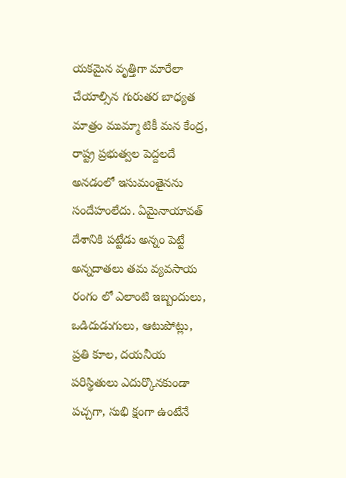యకమైన వృత్తిగా మారేలా చేయాల్సిన గురుతర బాధ్యత మాత్రం ముమ్మా టికీ మన కేంద్ర, రాష్ట్ర ప్రభుత్వల పెద్దలదే అనడంలో ఇసుమంతైనను సందేహంలేదు. ఏమైనాయావత్ దేశానికి పట్టేడు అన్నం పెట్టే అన్నదాతలు తమ వ్యవసాయ రంగం లో ఎలాంటి ఇబ్బందులు, ఒడిదుడుగులు, ఆటుపోట్లు, ప్రతి కూల, దయనీయ పరిస్థితులు ఎదుర్కొనకుండా పచ్చగా, సుభి క్షంగా ఉంటేనే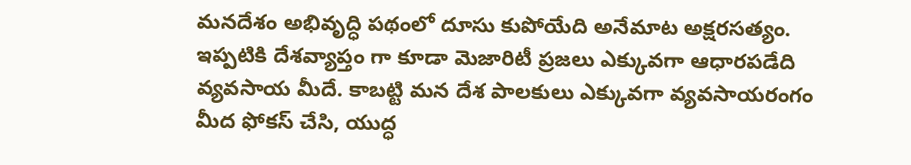మనదేశం అభివృద్ధి పథంలో దూసు కుపోయేది అనేమాట అక్షరసత్యం. ఇప్పటికి దేశవ్యాప్తం గా కూడా మెజారిటీ ప్రజలు ఎక్కువగా ఆధారపడేది వ్యవసాయ మీదే. కాబట్టి మన దేశ పాలకులు ఎక్కువగా వ్యవసాయరంగం మీద ఫోకస్ చేసి, యుద్ధ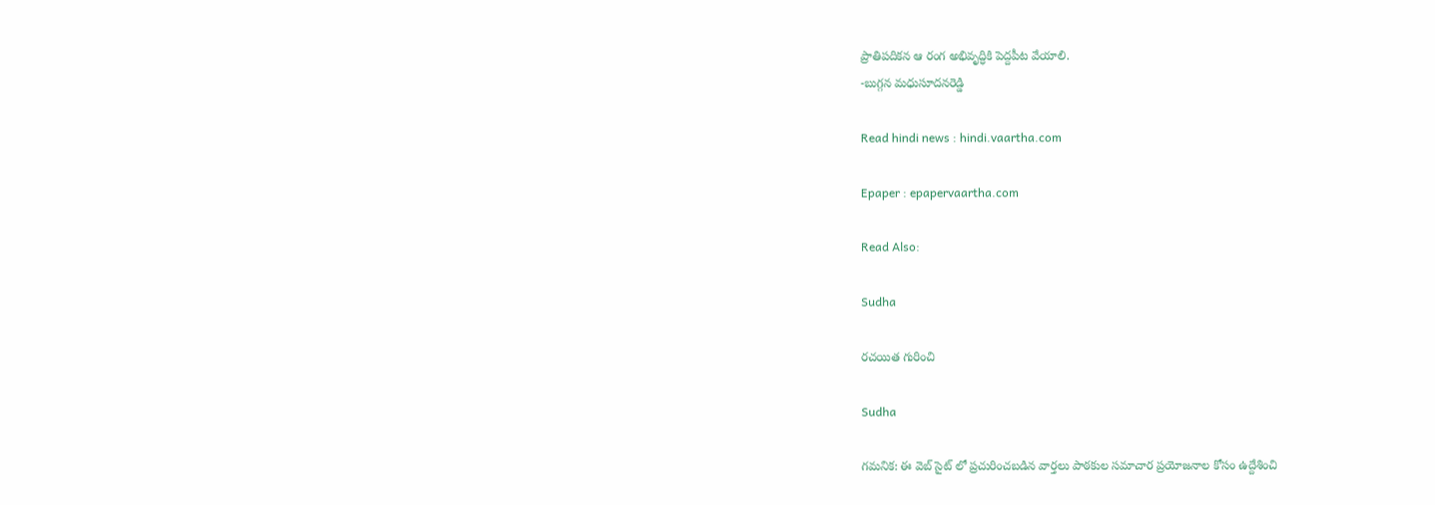ప్రాతిపదికన ఆ రంగ అభివృద్ధికి పెద్దపీట వేయాలి.
-బుగ్గన మధుసూదనరెడ్డి

Read hindi news : hindi.vaartha.com

Epaper : epapervaartha.com

Read Also:

Sudha

రచయిత గురించి

Sudha

గమనిక: ఈ వెబ్ సైట్ లో ప్రచురించబడిన వార్తలు పాఠకుల సమాచార ప్రయోజనాల కోసం ఉద్దేశించి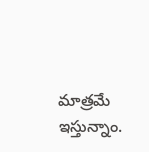మాత్రమే ఇస్తున్నాం.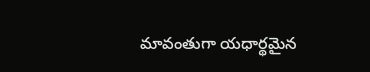మావంతుగా యధార్థమైన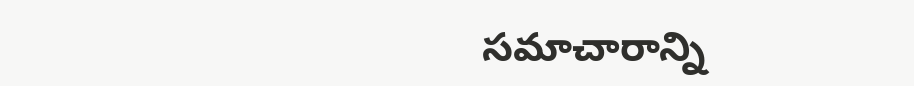సమాచారాన్ని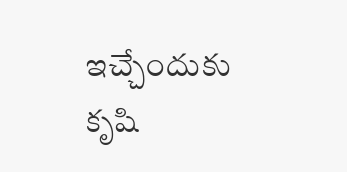ఇచ్చేందుకు కృషి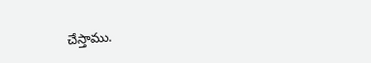చేస్తాము.